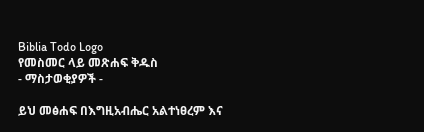Biblia Todo Logo
የመስመር ላይ መጽሐፍ ቅዱስ
- ማስታወቂያዎች -

ይህ መፅሐፍ በእግዚአብሔር አልተነፀረም እና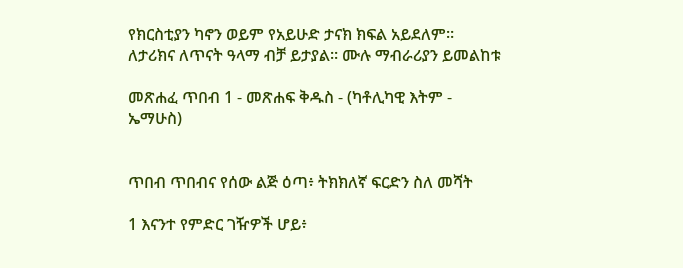የክርስቲያን ካኖን ወይም የአይሁድ ታናክ ክፍል አይደለም። ለታሪክና ለጥናት ዓላማ ብቻ ይታያል። ሙሉ ማብራሪያን ይመልከቱ

መጽሐፈ ጥበብ 1 - መጽሐፍ ቅዱስ - (ካቶሊካዊ እትም - ኤማሁስ)


ጥበብ ጥበብና የሰው ልጅ ዕጣ፥ ትክክለኛ ፍርድን ስለ መሻት

1 እናንተ የምድር ገዥዎች ሆይ፥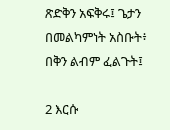ጽድቅን አፍቅሩ፤ ጌታን በመልካምነት አስቡት፥ በቅን ልብም ፈልጉት፤

2 እርሱ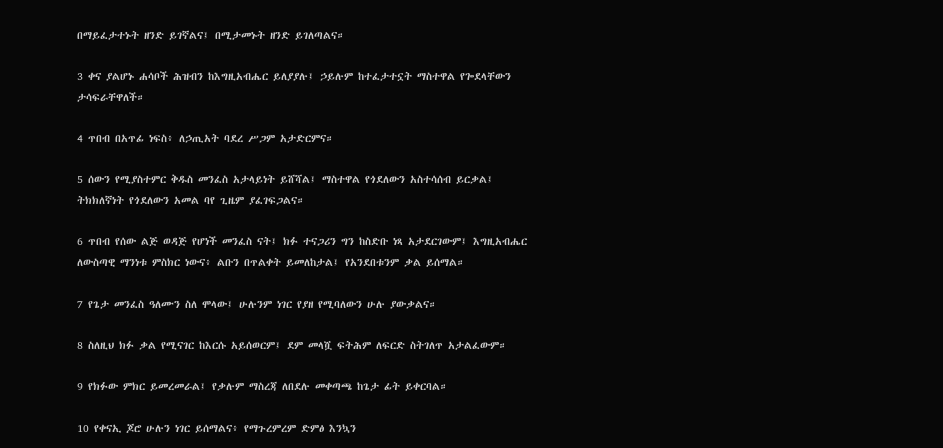በማይፈታተኑት ዘንድ ይገኛልና፤ በሚታመኑት ዘንድ ይገለጣልና።

3 ቀና ያልሆኑ ሐሳቦች ሕዝብን ከእግዚአብሔር ይለያያሉ፤ ኃይሉም ከተፈታተኗት ማስተዋል የጐደላቸውን ታሳፍራቸዋለች።

4 ጥበብ በአጥፊ ነፍስ፥ ለኃጢአት ባደረ ሥጋም አታድርምና።

5 ሰውን የሚያስተምር ቅዱስ መንፈስ አታላይነት ይሸሻል፤ ማስተዋል የጎደለውን አስተሳሰብ ይርቃል፤ ትክክለኛነት የጎደለውን አመል ባየ ጊዜም ያፈገፍጋልና።

6 ጥበብ የሰው ልጅ ወዳጅ የሆነች መንፈስ ናት፤ ክፉ ተናጋሪን ግን ከስድቡ ነጻ አታደርገውም፤ እግዚአብሔር ለውስጣዊ ማንነቱ ምስክር ነውና፥ ልቡን በጥልቀት ይመለከታል፤ የአንደበቱንም ቃል ይሰማል።

7 የጌታ መንፈስ ዓለሙን ስለ ሞላው፤ ሁሉንም ነገር የያዘ የሚባለውን ሁሉ ያውቃልና።

8 ስለዚህ ክፉ ቃል የሚናገር ከእርሱ አይሰወርም፤ ደም መላሿ ፍትሕም ለፍርድ ስትገለጥ አታልፈውም።

9 የክፉው ምክር ይመረመራል፤ የቃሉም ማስረጃ ለበደሉ መቀጣጫ ከጌታ ፊት ይቀርባል።

10 የቀናኢ ጆሮ ሁሉን ነገር ይሰማልና፥ የማጉረምረም ድምፅ እንኳን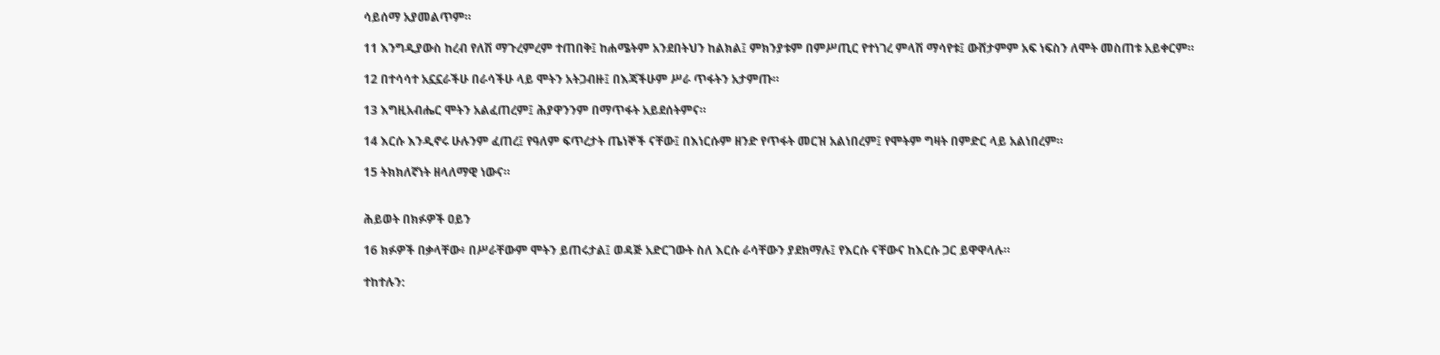ሳይሰማ አያመልጥም።

11 እንግዲያውስ ከረብ የለሽ ማጉረምረም ተጠበቅ፤ ከሐሜትም አንደበትህን ከልክል፤ ምክንያቱም በምሥጢር የተነገረ ምላሽ ማሳየቱ፤ ውሸታምም አፍ ነፍስን ለሞት መስጠቱ አይቀርም።

12 በተሳሳተ አኗኗራችሁ በራሳችሁ ላይ ሞትን አትጋብዙ፤ በእጃችሁም ሥራ ጥፋትን አታምጡ።

13 እግዚአብሔር ሞትን አልፈጠረም፤ ሕያዋንንም በማጥፋት አይደሰትምና።

14 እርሱ እንዲኖሩ ሁሉንም ፈጠረ፤ የዓለም ፍጥረታት ጤነኞች ናቸው፤ በእነርሱም ዘንድ የጥፋት መርዝ አልነበረም፤ የሞትም ግዛት በምድር ላይ አልነበረም።

15 ትክክለኛነት ዘላለማዊ ነውና።


ሕይወት በክፉዎች ዐይን

16 ክፉዎች በቃላቸው፥ በሥራቸውም ሞትን ይጠሩታል፤ ወዳጅ አድርገውት ስለ እርሱ ራሳቸውን ያደክማሉ፤ የእርሱ ናቸውና ከእርሱ ጋር ይዋዋላሉ።

ተከተሉን: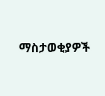ማስታወቂያዎች